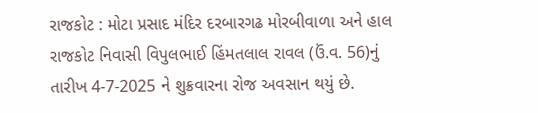રાજકોટ : મોટા પ્રસાદ મંદિર દરબારગઢ મોરબીવાળા અને હાલ રાજકોટ નિવાસી વિપુલભાઈ હિંમતલાલ રાવલ (ઉં.વ. 56)નું તારીખ 4-7-2025 ને શુક્રવારના રોજ અવસાન થયું છે.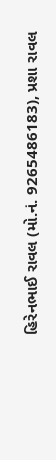હિરેનભાઈ રાવલ (મો.નં. 9265486183), પ્રશા રાવલ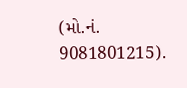(મો.નં. 9081801215).